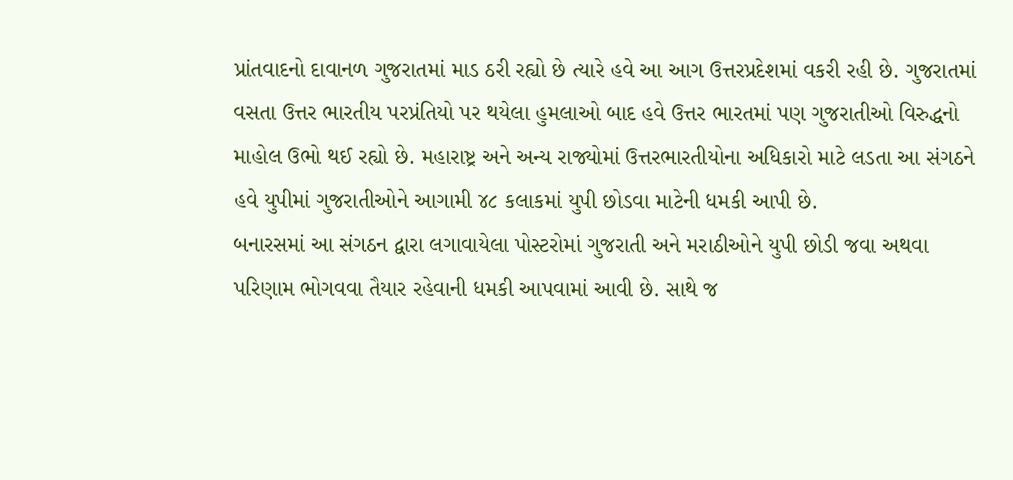પ્રાંતવાદનો દાવાનળ ગુજરાતમાં માડ ઠરી રહ્યો છે ત્યારે હવે આ આગ ઉત્તરપ્રદેશમાં વકરી રહી છે. ગુજરાતમાં વસતા ઉત્તર ભારતીય પરપ્રંતિયો પર થયેલા હુમલાઓ બાદ હવે ઉત્તર ભારતમાં પણ ગુજરાતીઓ વિરુદ્ધનો માહોલ ઉભો થઈ રહ્યો છે. મહારાષ્ટ્ર અને અન્ય રાજ્યોમાં ઉત્તરભારતીયોના અધિકારો માટે લડતા આ સંગઠને હવે યુપીમાં ગુજરાતીઓને આગામી ૪૮ કલાકમાં યુપી છોડવા માટેની ધમકી આપી છે.
બનારસમાં આ સંગઠન દ્વારા લગાવાયેલા પોસ્ટરોમાં ગુજરાતી અને મરાઠીઓને યુપી છોડી જવા અથવા પરિણામ ભોગવવા તૈયાર રહેવાની ધમકી આપવામાં આવી છે. સાથે જ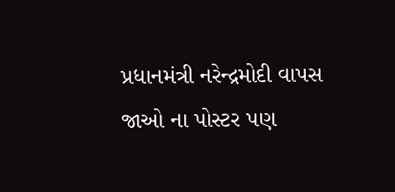પ્રધાનમંત્રી નરેન્દ્રમોદી વાપસ જાઓ ના પોસ્ટર પણ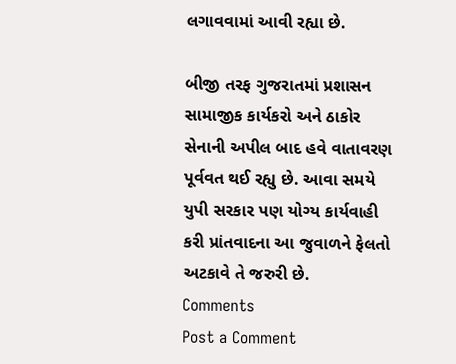લગાવવામાં આવી રહ્યા છે.

બીજી તરફ ગુજરાતમાં પ્રશાસન સામાજીક કાર્યકરો અને ઠાકોર સેનાની અપીલ બાદ હવે વાતાવરણ પૂર્વવત થઈ રહ્યુ છે. આવા સમયે યુપી સરકાર પણ યોગ્ય કાર્યવાહી કરી પ્રાંતવાદના આ જુવાળને ફેલતો અટકાવે તે જરુરી છે.
Comments
Post a Comment